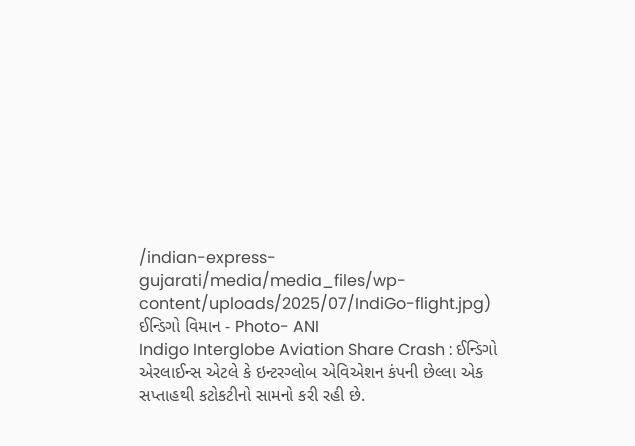/indian-express-gujarati/media/media_files/wp-content/uploads/2025/07/IndiGo-flight.jpg)
ઈન્ડિગો વિમાન - Photo- ANI
Indigo Interglobe Aviation Share Crash : ઈન્ડિગો એરલાઈન્સ એટલે કે ઇન્ટરગ્લોબ એવિએશન કંપની છેલ્લા એક સપ્તાહથી કટોકટીનો સામનો કરી રહી છે.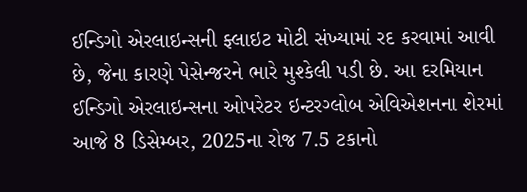ઈન્ડિગો એરલાઇન્સની ફ્લાઇટ મોટી સંખ્યામાં રદ કરવામાં આવી છે, જેના કારણે પેસેન્જરને ભારે મુશ્કેલી પડી છે. આ દરમિયાન ઈન્ડિગો એરલાઇન્સના ઓપરેટર ઇન્ટરગ્લોબ એવિએશનના શેરમાં આજે 8 ડિસેમ્બર, 2025ના રોજ 7.5 ટકાનો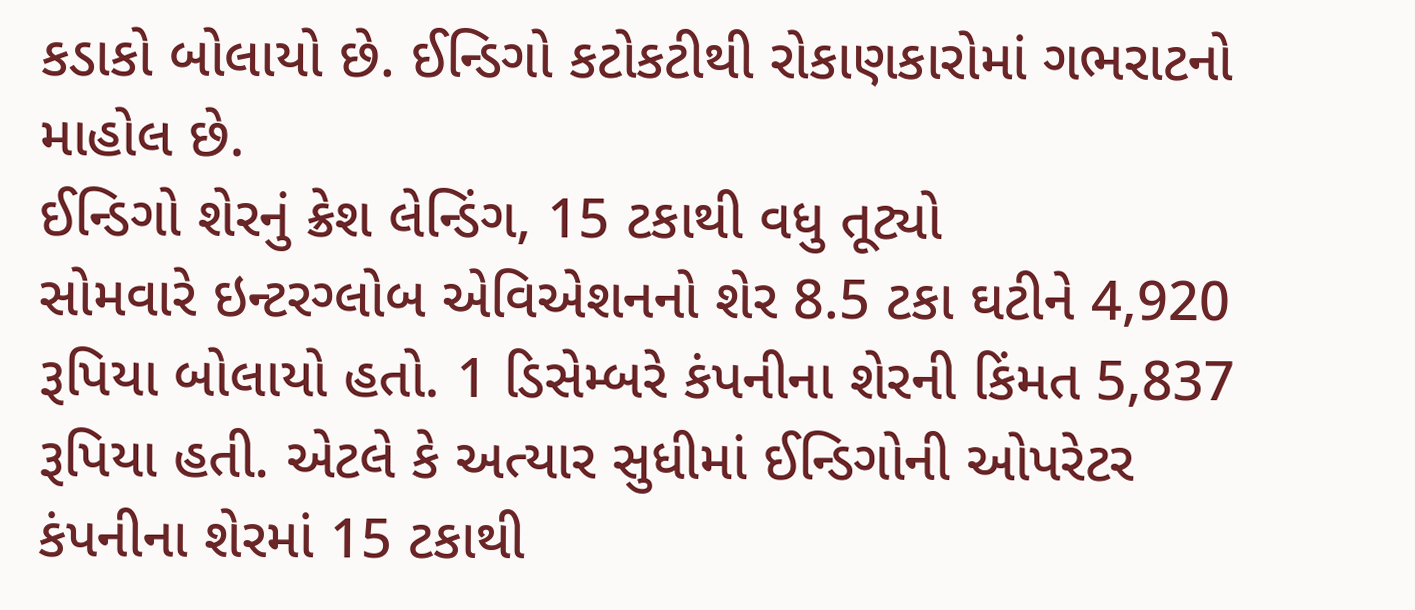કડાકો બોલાયો છે. ઈન્ડિગો કટોકટીથી રોકાણકારોમાં ગભરાટનો માહોલ છે.
ઈન્ડિગો શેરનું ક્રેશ લેન્ડિંગ, 15 ટકાથી વધુ તૂટ્યો
સોમવારે ઇન્ટરગ્લોબ એવિએશનનો શેર 8.5 ટકા ઘટીને 4,920 રૂપિયા બોલાયો હતો. 1 ડિસેમ્બરે કંપનીના શેરની કિંમત 5,837 રૂપિયા હતી. એટલે કે અત્યાર સુધીમાં ઈન્ડિગોની ઓપરેટર કંપનીના શેરમાં 15 ટકાથી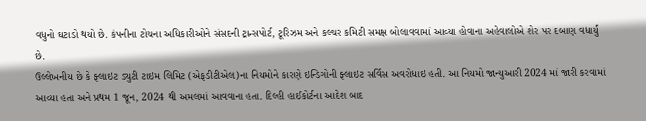વધુનો ઘટાડો થયો છે. કંપનીના ટોચના અધિકારીઓને સંસદની ટ્રાન્સપોર્ટ, ટૂરિઝમ અને કલ્ચર કમિટી સમક્ષ બોલાવવામાં આવ્યા હોવાના અહેવાલોએ શેર પર દબાણ વધાર્યું છે.
ઉલ્લેખનીય છે કે ફ્લાઇટ ડ્યુટી ટાઇમ લિમિટ (એફડીટીએલ)ના નિયમોને કારણે ઇન્ડિગોની ફ્લાઇટ સર્વિસ અવરોધાઇ હતી. આ નિયમો જાન્યુઆરી 2024 માં જારી કરવામાં આવ્યા હતા અને પ્રથમ 1 જૂન, 2024 થી અમલમાં આવવાના હતા. દિલ્હી હાઈકોર્ટના આદેશ બાદ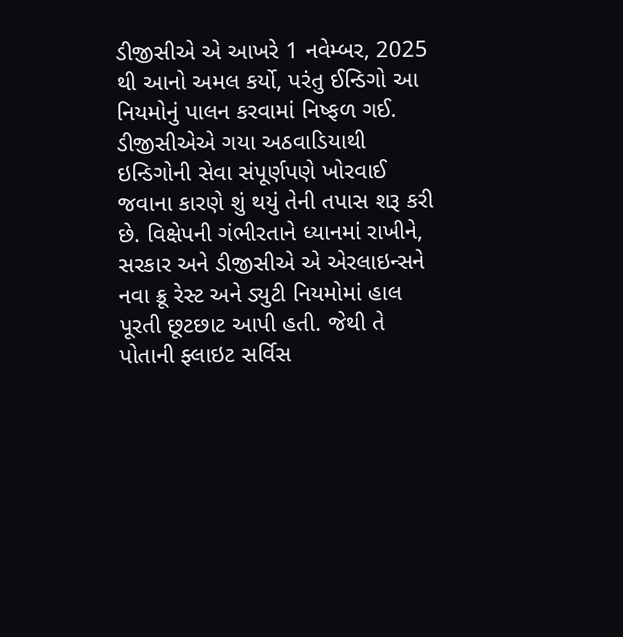ડીજીસીએ એ આખરે 1 નવેમ્બર, 2025 થી આનો અમલ કર્યો, પરંતુ ઈન્ડિગો આ નિયમોનું પાલન કરવામાં નિષ્ફળ ગઈ.
ડીજીસીએએ ગયા અઠવાડિયાથી ઇન્ડિગોની સેવા સંપૂર્ણપણે ખોરવાઈ જવાના કારણે શું થયું તેની તપાસ શરૂ કરી છે. વિક્ષેપની ગંભીરતાને ધ્યાનમાં રાખીને, સરકાર અને ડીજીસીએ એ એરલાઇન્સને નવા ક્રૂ રેસ્ટ અને ડ્યુટી નિયમોમાં હાલ પૂરતી છૂટછાટ આપી હતી. જેથી તે પોતાની ફ્લાઇટ સર્વિસ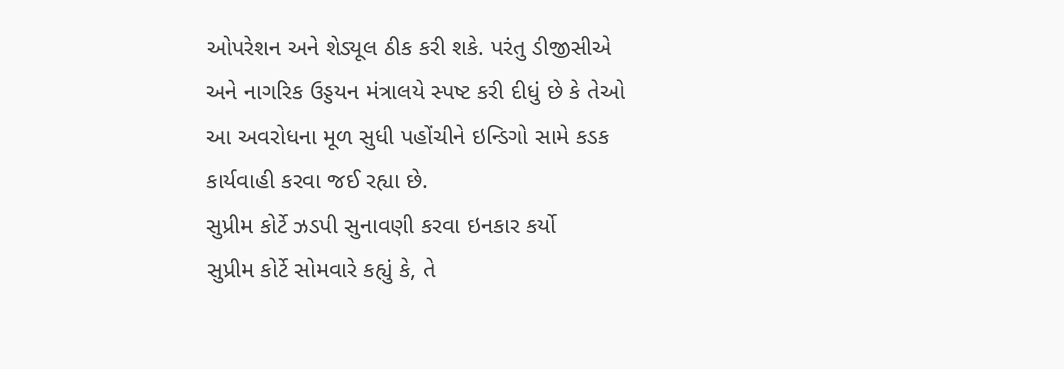ઓપરેશન અને શેડ્યૂલ ઠીક કરી શકે. પરંતુ ડીજીસીએ અને નાગરિક ઉડ્ડયન મંત્રાલયે સ્પષ્ટ કરી દીધું છે કે તેઓ આ અવરોધના મૂળ સુધી પહોંચીને ઇન્ડિગો સામે કડક કાર્યવાહી કરવા જઈ રહ્યા છે.
સુપ્રીમ કોર્ટે ઝડપી સુનાવણી કરવા ઇનકાર કર્યો
સુપ્રીમ કોર્ટે સોમવારે કહ્યું કે, તે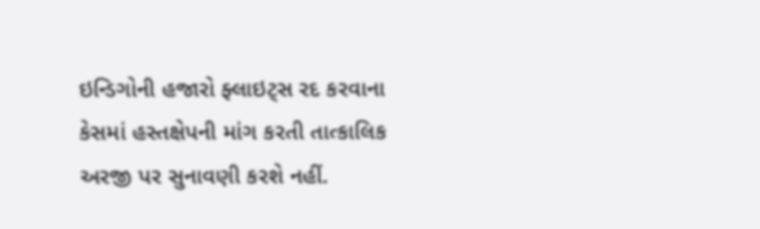ઇન્ડિગોની હજારો ફ્લાઇટ્સ રદ કરવાના કેસમાં હસ્તક્ષેપની માંગ કરતી તાત્કાલિક અરજી પર સુનાવણી કરશે નહીં.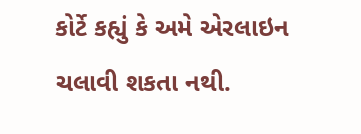કોર્ટે કહ્યું કે અમે એરલાઇન ચલાવી શકતા નથી.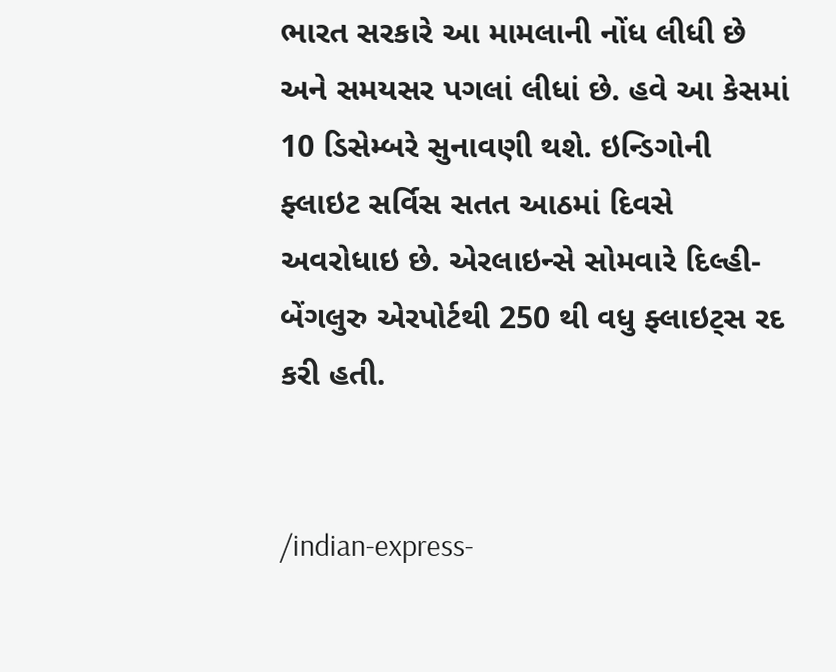ભારત સરકારે આ મામલાની નોંધ લીધી છે અને સમયસર પગલાં લીધાં છે. હવે આ કેસમાં 10 ડિસેમ્બરે સુનાવણી થશે. ઇન્ડિગોની ફ્લાઇટ સર્વિસ સતત આઠમાં દિવસે અવરોધાઇ છે. એરલાઇન્સે સોમવારે દિલ્હી-બેંગલુરુ એરપોર્ટથી 250 થી વધુ ફ્લાઇટ્સ રદ કરી હતી.


/indian-express-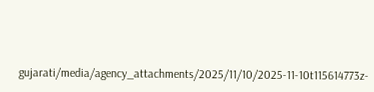gujarati/media/agency_attachments/2025/11/10/2025-11-10t115614773z-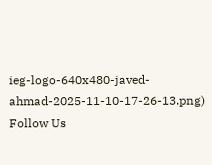ieg-logo-640x480-javed-ahmad-2025-11-10-17-26-13.png)
Follow Us